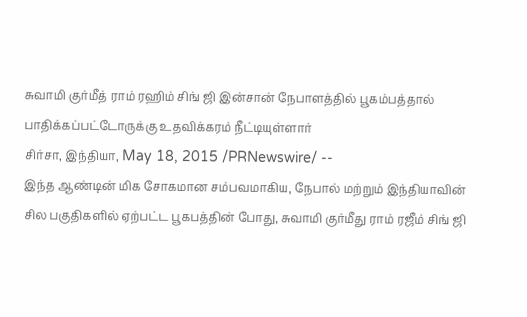சுவாமி குர்மீத் ராம் ரஹிம் சிங் ஜி இன்சான் நேபாளத்தில் பூகம்பத்தால் பாதிக்கப்பட்டோருக்கு உதவிக்கரம் நீட்டியுள்ளார்
சிர்சா, இந்தியா, May 18, 2015 /PRNewswire/ --
இந்த ஆண்டின் மிக சோகமான சம்பவமாகிய, நேபால் மற்றும் இந்தியாவின் சில பகுதிகளில் ஏற்பட்ட பூகபத்தின் போது, சுவாமி குர்மீது ராம் ரஜீம் சிங் ஜி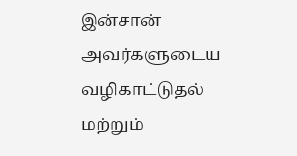இன்சான் அவர்களுடைய வழிகாட்டுதல் மற்றும்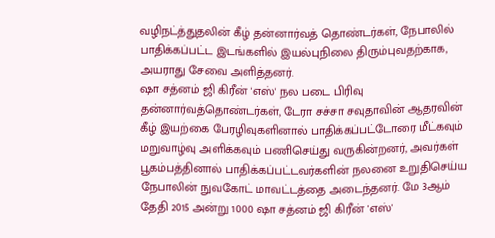வழிநட்த்துதலின் கீழ் தன்னார்வத் தொண்டர்கள், நேபாலில் பாதிக்கப்பட்ட இடங்களில் இயல்புநிலை திரும்புவதற்காக, அயராது சேவை அளித்தனர்.
ஷா சத்னம் ஜி கிரீன் 'எஸ்' நல படை பிரிவு தன்னார்வத்தொண்டர்கள், டேரா சச்சா சவுதாவின் ஆதரவின் கீழ் இயற்கை பேரழிவுகளினால் பாதிக்கப்பட்டோரை மீட்கவும் மறுவாழ்வு அளிக்கவும் பணிசெய்து வருகின்றனர், அவர்கள் பூகம்பத்தினால் பாதிக்கப்பட்டவர்களின் நலனை உறுதிசெய்ய நேபாலின் நுவகோட் மாவட்டத்தை அடைந்தனர். மே 3ஆம் தேதி 2015 அன்று 1000 ஷா சத்னம் ஜி கிரீன் 'எஸ்'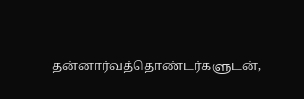தன்னார்வத்தொண்டர்களுடன்,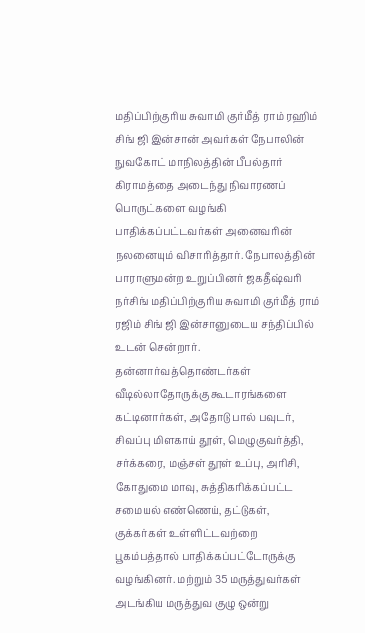மதிப்பிற்குரிய சுவாமி குர்மீத் ராம் ரஹிம் சிங் ஜி இன்சான் அவர்கள் நேபாலின் நுவகோட் மாநிலத்தின் பீபல்தார் கிராமத்தை அடைந்து நிவாரணப் பொருட்களை வழங்கி பாதிக்கப்பட்டவர்கள் அனைவரின் நலனையும் விசாரித்தார். நேபாலத்தின் பாராளுமன்ற உறுப்பினர் ஜகதீஷ்வரி நர்சிங் மதிப்பிற்குரிய சுவாமி குர்மீத் ராம் ரஜிம் சிங் ஜி இன்சானுடைய சந்திப்பில் உடன் சென்றார். தன்னார்வத்தொண்டர்கள் வீடில்லாதோருக்கு கூடாரங்களை கட்டினார்கள், அதோடு பால் பவுடர், சிவப்பு மிளகாய் தூள், மெழுகுவர்த்தி, சர்க்கரை, மஞ்சள் தூள் உப்பு, அரிசி, கோதுமை மாவு, சுத்திகரிக்கப்பட்ட சமையல் எண்ணெய், தட்டுகள், குக்கர்கள் உள்ளிட்டவற்றை பூகம்பத்தால் பாதிக்கப்பட்டோருக்கு வழங்கினர். மற்றும் 35 மருத்துவர்கள் அடங்கிய மருத்துவ குழு ஒன்று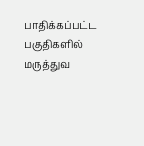பாதிக்கப்பட்ட பகுதிகளில் மருத்துவ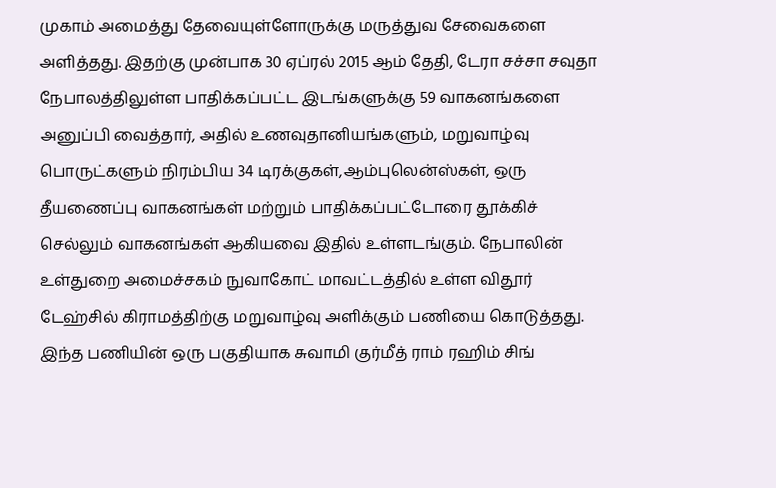முகாம் அமைத்து தேவையுள்ளோருக்கு மருத்துவ சேவைகளை அளித்தது. இதற்கு முன்பாக 30 ஏப்ரல் 2015 ஆம் தேதி, டேரா சச்சா சவுதா நேபாலத்திலுள்ள பாதிக்கப்பட்ட இடங்களுக்கு 59 வாகனங்களை அனுப்பி வைத்தார், அதில் உணவுதானியங்களும், மறுவாழ்வு பொருட்களும் நிரம்பிய 34 டிரக்குகள்,ஆம்புலென்ஸ்கள், ஒரு தீயணைப்பு வாகனங்கள் மற்றும் பாதிக்கப்பட்டோரை தூக்கிச் செல்லும் வாகனங்கள் ஆகியவை இதில் உள்ளடங்கும். நேபாலின் உள்துறை அமைச்சகம் நுவாகோட் மாவட்டத்தில் உள்ள விதூர் டேஹ்சில் கிராமத்திற்கு மறுவாழ்வு அளிக்கும் பணியை கொடுத்தது. இந்த பணியின் ஒரு பகுதியாக சுவாமி குர்மீத் ராம் ரஹிம் சிங்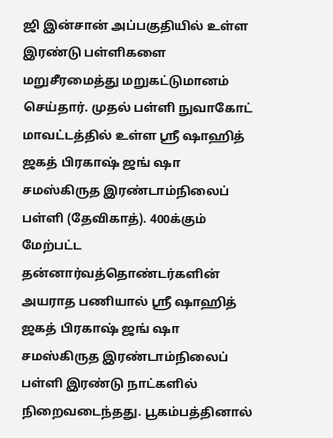ஜி இன்சான் அப்பகுதியில் உள்ள இரண்டு பள்ளிகளை மறுசீரமைத்து மறுகட்டுமானம் செய்தார். முதல் பள்ளி நுவாகோட் மாவட்டத்தில் உள்ள ஸ்ரீ ஷாஹித் ஜகத் பிரகாஷ் ஜங் ஷா சமஸ்கிருத இரண்டாம்நிலைப் பள்ளி (தேவிகாத்). 400க்கும் மேற்பட்ட தன்னார்வத்தொண்டர்களின் அயராத பணியால் ஸ்ரீ ஷாஹித் ஜகத் பிரகாஷ் ஜங் ஷா சமஸ்கிருத இரண்டாம்நிலைப் பள்ளி இரண்டு நாட்களில் நிறைவடைந்தது. பூகம்பத்தினால்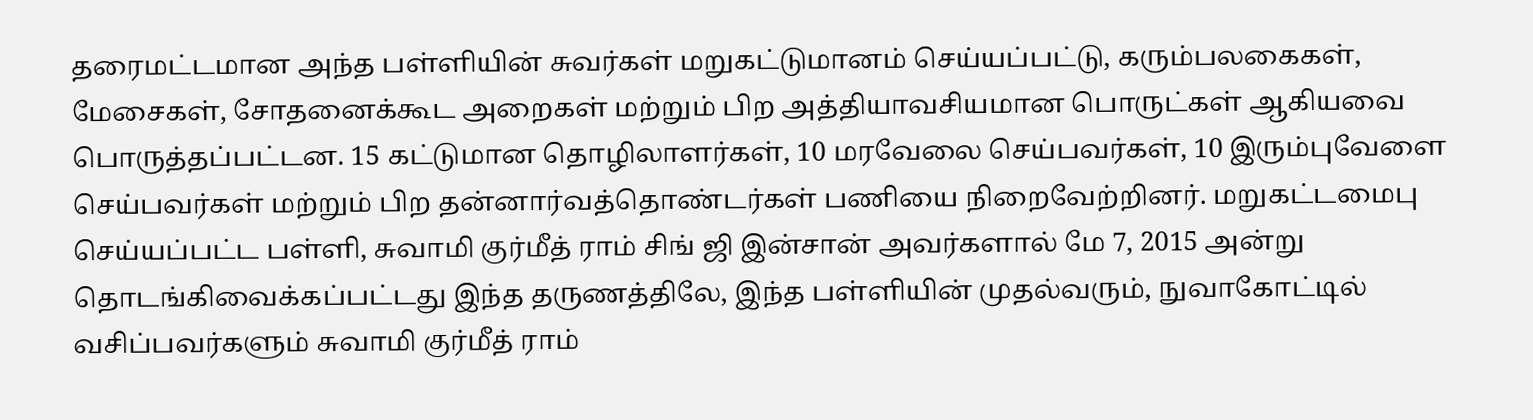தரைமட்டமான அந்த பள்ளியின் சுவர்கள் மறுகட்டுமானம் செய்யப்பட்டு, கரும்பலகைகள், மேசைகள், சோதனைக்கூட அறைகள் மற்றும் பிற அத்தியாவசியமான பொருட்கள் ஆகியவை பொருத்தப்பட்டன. 15 கட்டுமான தொழிலாளர்கள், 10 மரவேலை செய்பவர்கள், 10 இரும்புவேளை செய்பவர்கள் மற்றும் பிற தன்னார்வத்தொண்டர்கள் பணியை நிறைவேற்றினர். மறுகட்டமைபு செய்யப்பட்ட பள்ளி, சுவாமி குர்மீத் ராம் சிங் ஜி இன்சான் அவர்களால் மே 7, 2015 அன்று தொடங்கிவைக்கப்பட்டது இந்த தருணத்திலே, இந்த பள்ளியின் முதல்வரும், நுவாகோட்டில் வசிப்பவர்களும் சுவாமி குர்மீத் ராம்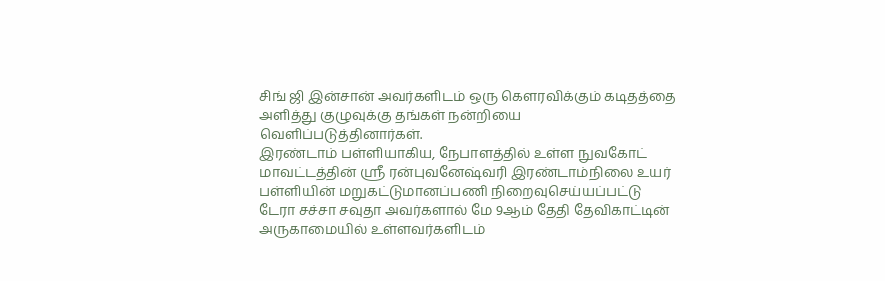சிங் ஜி இன்சான் அவர்களிடம் ஒரு கௌரவிக்கும் கடிதத்தை அளித்து குழுவுக்கு தங்கள் நன்றியை வெளிப்படுத்தினார்கள்.
இரண்டாம் பள்ளியாகிய, நேபாளத்தில் உள்ள நுவகோட் மாவட்டத்தின் ஸ்ரீ ரன்புவனேஷ்வரி இரண்டாம்நிலை உயர் பள்ளியின் மறுகட்டுமானப்பணி நிறைவுசெய்யப்பட்டு டேரா சச்சா சவுதா அவர்களால் மே 9ஆம் தேதி தேவிகாட்டின் அருகாமையில் உள்ளவர்களிடம்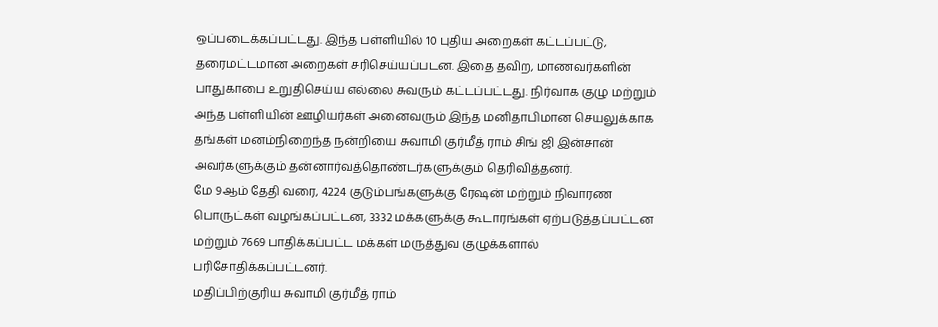ஒப்படைக்கப்பட்டது. இந்த பள்ளியில் 10 புதிய அறைகள் கட்டப்பட்டு, தரைமட்டமான அறைகள் சரிசெய்யப்படன. இதை தவிற, மாணவர்களின் பாதுகாபை உறுதிசெய்ய எல்லை சுவரும் கட்டப்பட்டது. நிர்வாக குழு மற்றும் அந்த பள்ளியின் ஊழியர்கள் அனைவரும் இந்த மனிதாபிமான செயலுக்காக தங்கள் மனம்நிறைந்த நன்றியை சுவாமி குர்மீத் ராம் சிங் ஜி இன்சான் அவர்களுக்கும் தன்னார்வத்தொண்டர்களுக்கும் தெரிவித்தனர்.
மே 9ஆம் தேதி வரை, 4224 குடும்பங்களுக்கு ரேஷன் மற்றும் நிவாரண பொருட்கள் வழங்கப்பட்டன, 3332 மக்களுக்கு கூடாரங்கள் ஏற்படுத்தப்பட்டன மற்றும் 7669 பாதிக்கப்பட்ட மக்கள் மருத்துவ குழுக்களால் பரிசோதிக்கப்பட்டனர்.
மதிப்பிற்குரிய சுவாமி குர்மீத் ராம்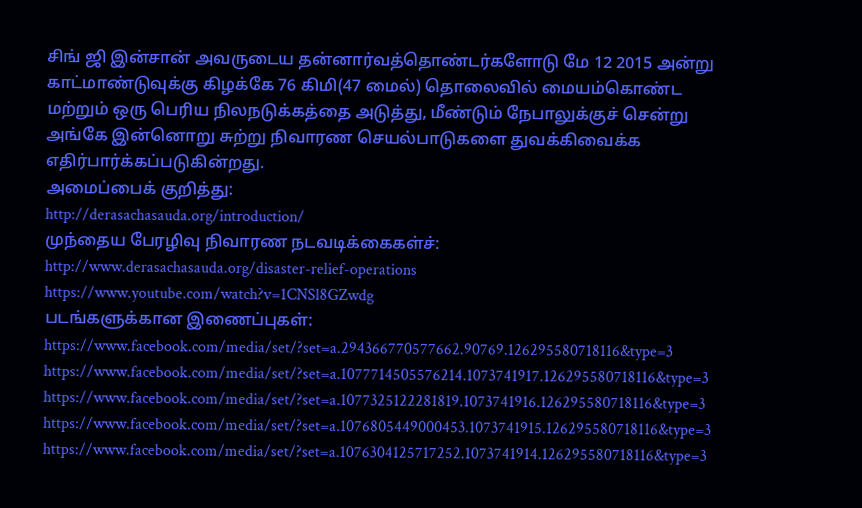சிங் ஜி இன்சான் அவருடைய தன்னார்வத்தொண்டர்களோடு மே 12 2015 அன்று காட்மாண்டுவுக்கு கிழக்கே 76 கிமி(47 மைல்) தொலைவில் மையம்கொண்ட மற்றும் ஒரு பெரிய நிலநடுக்கத்தை அடுத்து, மீண்டும் நேபாலுக்குச் சென்று அங்கே இன்னொறு சுற்று நிவாரண செயல்பாடுகளை துவக்கிவைக்க எதிர்பார்க்கப்படுகின்றது.
அமைப்பைக் குறித்து:
http://derasachasauda.org/introduction/
முந்தைய பேரழிவு நிவாரண நடவடிக்கைகள்ச்:
http://www.derasachasauda.org/disaster-relief-operations
https://www.youtube.com/watch?v=1CNSl8GZwdg
படங்களுக்கான இணைப்புகள்:
https://www.facebook.com/media/set/?set=a.294366770577662.90769.126295580718116&type=3
https://www.facebook.com/media/set/?set=a.1077714505576214.1073741917.126295580718116&type=3
https://www.facebook.com/media/set/?set=a.1077325122281819.1073741916.126295580718116&type=3
https://www.facebook.com/media/set/?set=a.1076805449000453.1073741915.126295580718116&type=3
https://www.facebook.com/media/set/?set=a.1076304125717252.1073741914.126295580718116&type=3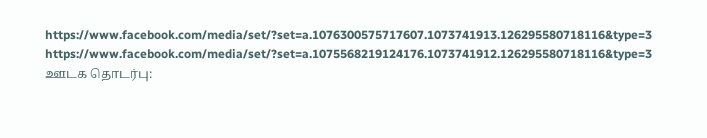https://www.facebook.com/media/set/?set=a.1076300575717607.1073741913.126295580718116&type=3
https://www.facebook.com/media/set/?set=a.1075568219124176.1073741912.126295580718116&type=3
ஊடக தொடர்பு: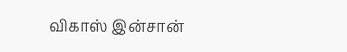விகாஸ் இன்சான்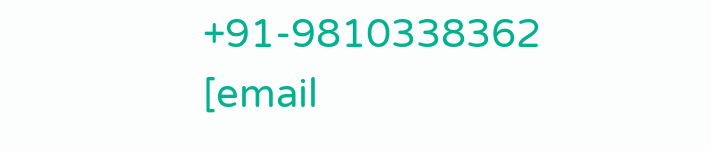+91-9810338362
[email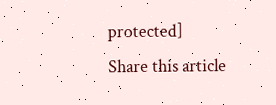protected]
Share this article